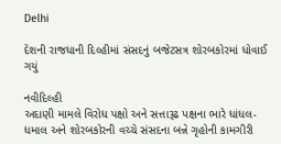Delhi

દેશની રાજધાની દિલ્હીમાં સંસદનું બજેટસત્ર શોરબકોરમાં ધોવાઈ ગયું

નવીદિલ્હી
અદાણી મામલે વિરોધ પક્ષો અને સત્તારૂઢ પક્ષના ભારે ધાંધલ-ધમાલ અને શોરબકોરની વચ્ચે સંસદના બન્ને ગૃહોની કામગીરી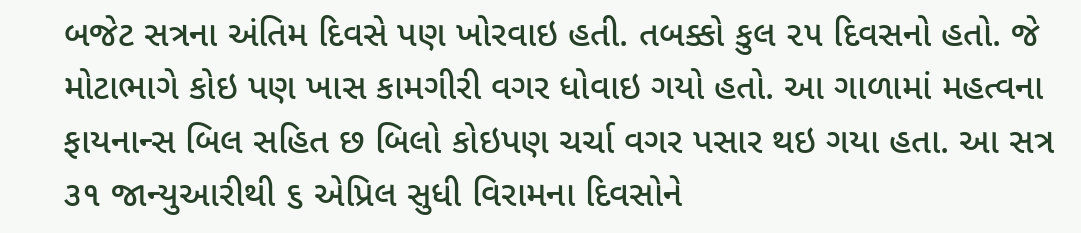બજેટ સત્રના અંતિમ દિવસે પણ ખોરવાઇ હતી. તબક્કો કુલ ૨૫ દિવસનો હતો. જે મોટાભાગે કોઇ પણ ખાસ કામગીરી વગર ધોવાઇ ગયો હતો. આ ગાળામાં મહત્વના ફાયનાન્સ બિલ સહિત છ બિલો કોઇપણ ચર્ચા વગર પસાર થઇ ગયા હતા. આ સત્ર ૩૧ જાન્યુઆરીથી ૬ એપ્રિલ સુધી વિરામના દિવસોને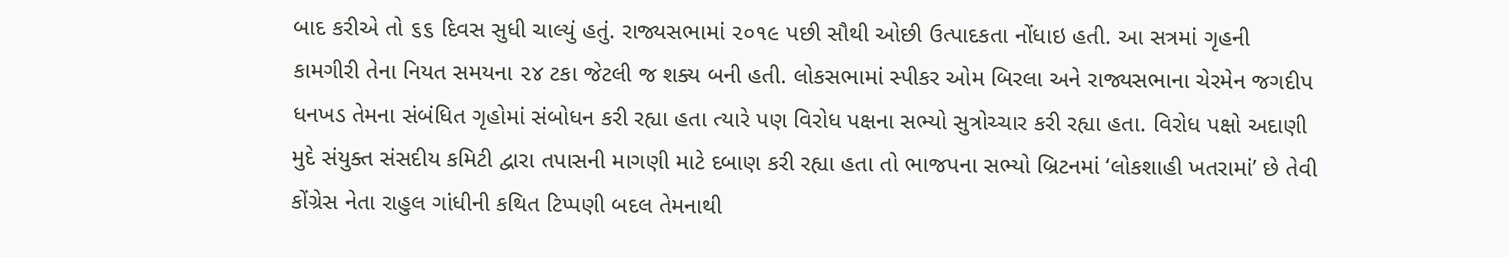બાદ કરીએ તો ૬૬ દિવસ સુધી ચાલ્યું હતું. રાજ્યસભામાં ૨૦૧૯ પછી સૌથી ઓછી ઉત્પાદકતા નોંધાઇ હતી. આ સત્રમાં ગૃહની કામગીરી તેના નિયત સમયના ૨૪ ટકા જેટલી જ શક્ય બની હતી. લોકસભામાં સ્પીકર ઓમ બિરલા અને રાજ્યસભાના ચેરમેન જગદીપ ધનખડ તેમના સંબંધિત ગૃહોમાં સંબોધન કરી રહ્યા હતા ત્યારે પણ વિરોધ પક્ષના સભ્યો સુત્રોચ્ચાર કરી રહ્યા હતા. વિરોધ પક્ષો અદાણી મુદે સંયુક્ત સંસદીય કમિટી દ્વારા તપાસની માગણી માટે દબાણ કરી રહ્યા હતા તો ભાજપના સભ્યો બ્રિટનમાં ‘લોકશાહી ખતરામાં’ છે તેવી કોંગ્રેસ નેતા રાહુલ ગાંધીની કથિત ટિપ્પણી બદલ તેમનાથી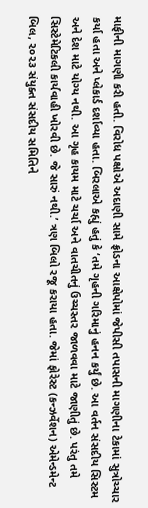માફીની માગણી કરી હતી. વિરોધ પક્ષોએ અદાણી સામે ફ્રોડના આક્ષેપોમાં જેપીસી તપાસની માગણીના ટેકામાં સુત્રોચ્ચાર કર્યા હતા અને પ્લેકાર્ડ દર્શાવ્યા હતા. બિરલાએ કહ્યું હતું કે ‘તમે ગૃહની ગરિમાનું હનન કર્યું છે. આ વર્તન સંસદીય સિસ્ટમ અને દેશ માટે યોગ્ય નથી. આ ગૃહ કાયમ માટે ચર્ચા અને વાતચીતનું ઉચ્ચસ્તર જાળવવા માટે જાણીતું છે. પરંતુ તમે સિસ્ટેમેટિકલી કાર્યવાહી ખોરવી છે. જે સારું નથી.’ ત્રણ બિલો રજૂ કરાયા હતા. જેમાં ફોરેસ્ટ (કન્ઝર્વેશન) એમેન્ડમેન્ટ બિલ, ૨૦૨૩ સંયુક્ત સંસદીય સમિતિને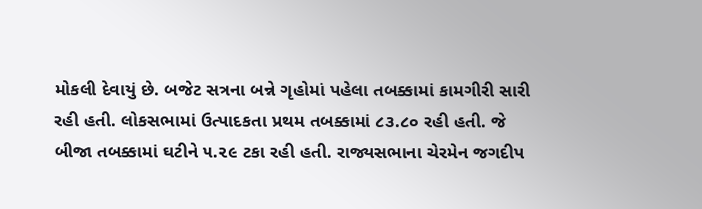મોકલી દેવાયું છે. બજેટ સત્રના બન્ને ગૃહોમાં પહેલા તબક્કામાં કામગીરી સારી રહી હતી. લોકસભામાં ઉત્પાદકતા પ્રથમ તબક્કામાં ૮૩.૮૦ રહી હતી. જે બીજા તબક્કામાં ઘટીને ૫.૨૯ ટકા રહી હતી. રાજ્યસભાના ચેરમેન જગદીપ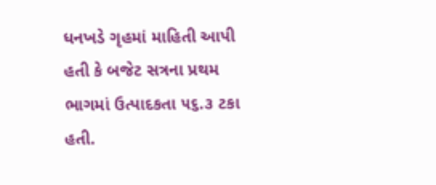ધનખડે ગૃહમાં માહિતી આપી હતી કે બજેટ સત્રના પ્રથમ ભાગમાં ઉત્પાદકતા ૫૬.૩ ટકા હતી.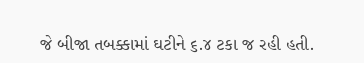જે બીજા તબક્કામાં ઘટીને ૬.૪ ટકા જ રહી હતી.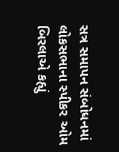સત્ર સમાપન સંબોધનમાં લોકસભાના સ્પીકર ઓમ બિરલાએ કહ્યું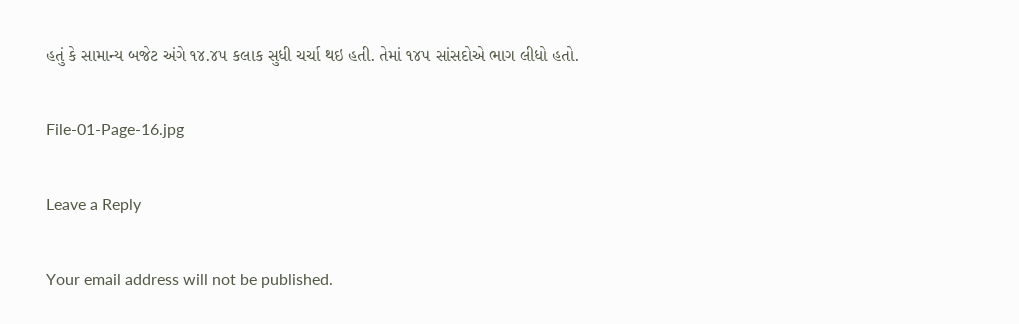હતું કે સામાન્ય બજેટ અંગે ૧૪.૪૫ કલાક સુધી ચર્ચા થઇ હતી. તેમાં ૧૪૫ સાંસદોએ ભાગ લીધો હતો.

File-01-Page-16.jpg

Leave a Reply

Your email address will not be published.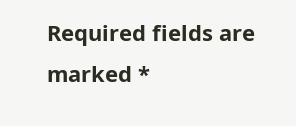Required fields are marked *